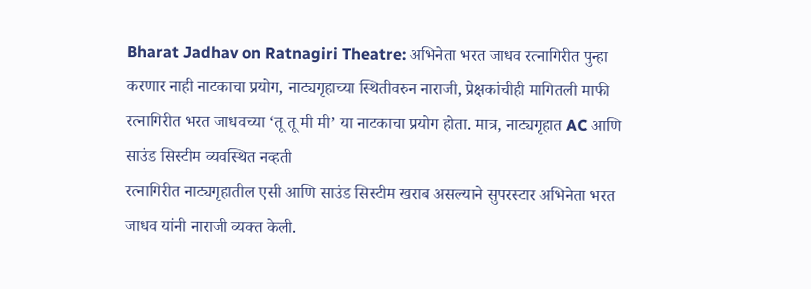Bharat Jadhav on Ratnagiri Theatre: अभिनेता भरत जाधव रत्नागिरीत पुन्हा करणार नाही नाटकाचा प्रयोग, नाट्यगृहाच्या स्थितीवरुन नाराजी, प्रेक्षकांचीही मागितली माफी
रत्नागिरीत भरत जाधवच्या ‘तू तू मी मी’ या नाटकाचा प्रयोग होता. मात्र, नाट्यगृहात AC आणि साउंड सिस्टीम व्यवस्थित नव्हती
रत्नागिरीत नाट्यगृहातील एसी आणि साउंड सिस्टीम खराब असल्याने सुपरस्टार अभिनेता भरत जाधव यांनी नाराजी व्यक्त केली.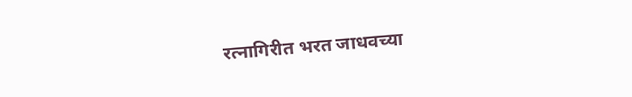रत्नागिरीत भरत जाधवच्या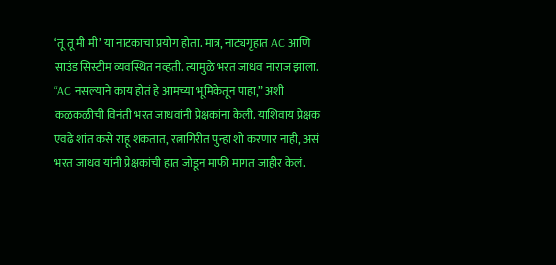‘तू तू मी मी’ या नाटकाचा प्रयोग होता. मात्र, नाट्यगृहात AC आणि साउंड सिस्टीम व्यवस्थित नव्हती. त्यामुळे भरत जाधव नाराज झाला. “AC नसल्याने काय होतं हे आमच्या भूमिकेतून पाहा,” अशी कळकळीची विनंती भरत जाधवांनी प्रेक्षकांना केली. याशिवाय प्रेक्षक एवढे शांत कसे राहू शकतात, रत्नागिरीत पुन्हा शो करणार नाही, असं भरत जाधव यांनी प्रेक्षकांची हात जोडून माफी मागत जाहीर केलं.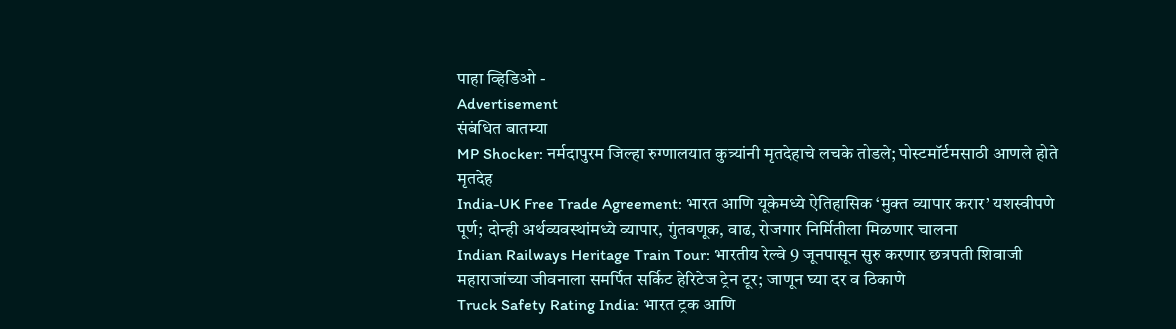पाहा व्हिडिओ -
Advertisement
संबंधित बातम्या
MP Shocker: नर्मदापुरम जिल्हा रुग्णालयात कुत्र्यांनी मृतदेहाचे लचके तोडले; पोस्टमॉर्टमसाठी आणले होते मृतदेह
India-UK Free Trade Agreement: भारत आणि यूकेमध्ये ऐतिहासिक ‘मुक्त व्यापार करार’ यशस्वीपणे पूर्ण; दोन्ही अर्थव्यवस्थांमध्ये व्यापार, गुंतवणूक, वाढ, रोजगार निर्मितीला मिळणार चालना
Indian Railways Heritage Train Tour: भारतीय रेल्वे 9 जूनपासून सुरु करणार छत्रपती शिवाजी महाराजांच्या जीवनाला समर्पित सर्किट हेरिटेज ट्रेन टूर; जाणून घ्या दर व ठिकाणे
Truck Safety Rating India: भारत ट्रक आणि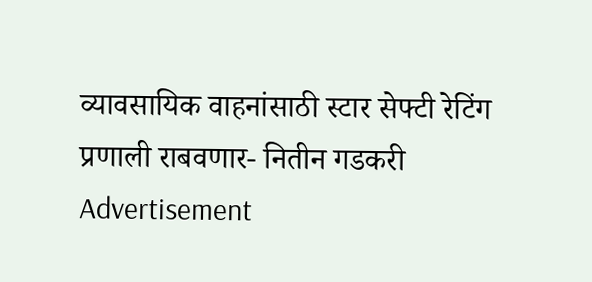व्यावसायिक वाहनांसाठी स्टार सेफ्टी रेटिंग प्रणाली राबवणार- नितीन गडकरी
Advertisement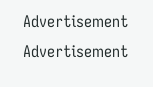Advertisement
Advertisement